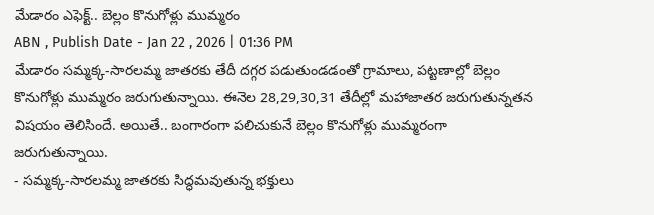మేడారం ఎఫెక్ట్.. బెల్లం కొనుగోళ్లు ముమ్మరం
ABN , Publish Date - Jan 22 , 2026 | 01:36 PM
మేడారం సమ్మక్క-సారలమ్మ జాతరకు తేదీ దగ్గర పడుతుండడంతో గ్రామాలు, పట్టణాల్లో బెల్లం కొనుగోళ్లు ముమ్మరం జరుగుతున్నాయి. ఈనెల 28,29,30,31 తేదీల్లో మహాజాతర జరుగుతున్నతన విషయం తెలిసిందే. అయితే.. బంగారంగా పలిచుకునే బెల్లం కొనుగోళ్లు ముమ్మరంగా జరుగుతున్నాయి.
- సమ్మక్క-సారలమ్మ జాతరకు సిద్ధమవుతున్న భక్తులు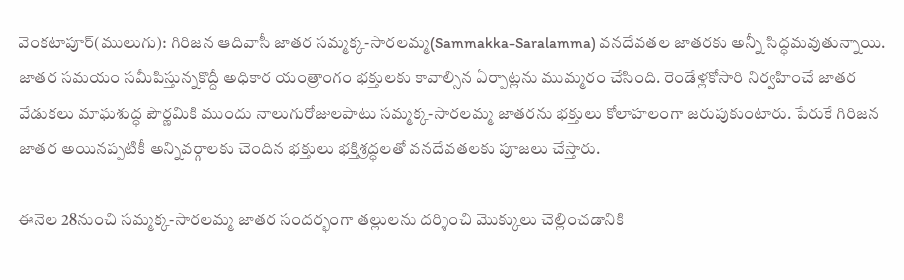వెంకటాపూర్(ములుగు): గిరిజన ఆదివాసీ జాతర సమ్మక్క-సారలమ్మ(Sammakka-Saralamma) వనదేవతల జాతరకు అన్నీ సిద్ధమవుతున్నాయి. జాతర సమయం సమీపిస్తున్నకొద్దీ అధికార యంత్రాంగం భక్తులకు కావాల్సిన ఏర్పాట్లను ముమ్మరం చేసింది. రెండేళ్లకోసారి నిర్వహించే జాతర వేడుకలు మాఘశుద్ధ పౌర్ణమికి ముందు నాలుగురోజులపాటు సమ్మక్క-సారలమ్మ జాతరను భక్తులు కోలాహలంగా జరుపుకుంటారు. పేరుకే గిరిజన జాతర అయినప్పటికీ అన్నివర్గాలకు చెందిన భక్తులు భక్తిశ్రద్ధలతో వనదేవతలకు పూజలు చేస్తారు.

ఈనెల 28నుంచి సమ్మక్క-సారలమ్మ జాతర సందర్భంగా తల్లులను దర్శించి మొక్కులు చెల్లించడానికి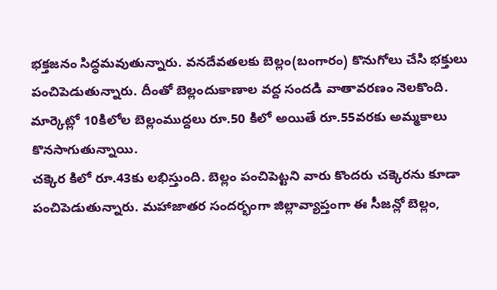భక్తజనం సిద్ధమవుతున్నారు. వనదేవతలకు బెల్లం(బంగారం) కొనుగోలు చేసి భక్తులు పంచిపెడుతున్నారు. దీంతో బెల్లందుకాణాల వద్ద సందడి వాతావరణం నెలకొంది. మార్కెట్లో 10కిలోల బెల్లంముద్దలు రూ.50 కిలో అయితే రూ.55వరకు అమ్మకాలు కొనసాగుతున్నాయి.
చక్కెర కిలో రూ.43కు లభిస్తుంది. బెల్లం పంచిపెట్టని వారు కొందరు చక్కెరను కూడా పంచిపెడుతున్నారు. మహాజాతర సందర్భంగా జిల్లావ్యాప్తంగా ఈ సీజన్లో బెల్లం,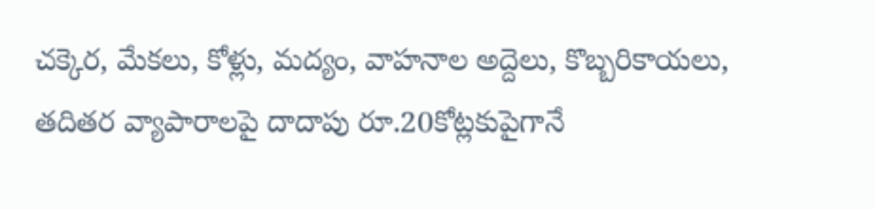చక్కెర, మేకలు, కోళ్లు, మద్యం, వాహనాల అద్దెలు, కొబ్బరికాయలు, తదితర వ్యాపారాలపై దాదాపు రూ.20కోట్లకుపైగానే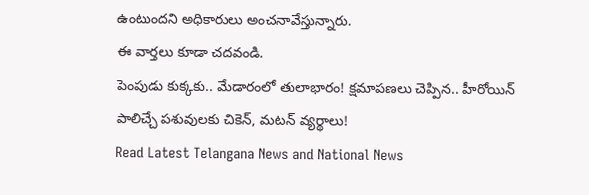ఉంటుందని అధికారులు అంచనావేస్తున్నారు.
ఈ వార్తలు కూడా చదవండి.
పెంపుడు కుక్కకు.. మేడారంలో తులాభారం! క్షమాపణలు చెప్పిన.. హీరోయిన్
పాలిచ్చే పశువులకు చికెన్, మటన్ వ్యర్థాలు!
Read Latest Telangana News and National News